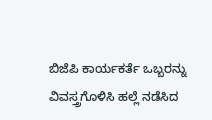ಬಿಜೆಪಿ ಕಾರ್ಯಕರ್ತೆ ಒಬ್ಬರನ್ನು ವಿವಸ್ತ್ರಗೊಳಿಸಿ ಹಲ್ಲೆ ನಡೆಸಿದ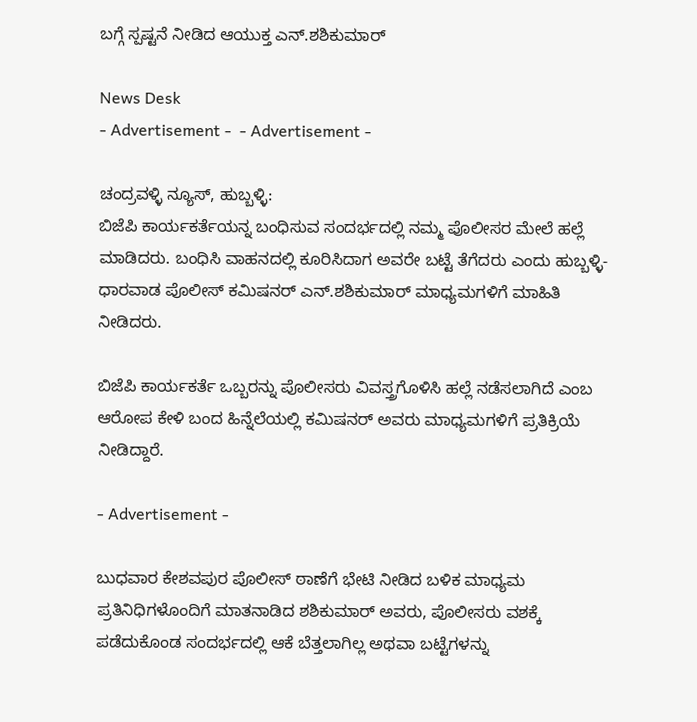ಬಗ್ಗೆ ಸ್ಪಷ್ಟನೆ ನೀಡಿದ ಆಯುಕ್ತ ಎನ್.ಶಶಿಕುಮಾರ್

News Desk
- Advertisement -  - Advertisement -

ಚಂದ್ರವಳ್ಳಿ ನ್ಯೂಸ್, ಹುಬ್ಬಳ್ಳಿ:
ಬಿಜೆಪಿ ಕಾರ್ಯಕರ್ತೆಯನ್ನ ಬಂಧಿಸುವ ಸಂದರ್ಭದಲ್ಲಿ ನಮ್ಮ ಪೊಲೀಸರ ಮೇಲೆ ಹಲ್ಲೆ ಮಾಡಿದರು. ಬಂಧಿಸಿ ವಾಹನದಲ್ಲಿ ಕೂರಿಸಿದಾಗ ಅವರೇ ಬಟ್ಟೆ ತೆಗೆದರು ಎಂದು ಹುಬ್ಬಳ್ಳಿ-ಧಾರವಾಡ ಪೊಲೀಸ್ ಕಮಿಷನರ್ ಎನ್.ಶಶಿಕುಮಾರ್ ಮಾಧ್ಯಮಗಳಿಗೆ ಮಾಹಿತಿ ನೀಡಿದರು.

ಬಿಜೆಪಿ ಕಾರ್ಯಕರ್ತೆ ಒಬ್ಬರನ್ನು ಪೊಲೀಸರು ವಿವಸ್ತ್ರಗೊಳಿಸಿ ಹಲ್ಲೆ ನಡೆಸಲಾಗಿದೆ ಎಂಬ ಆರೋಪ ಕೇಳಿ ಬಂದ ಹಿನ್ನೆಲೆಯಲ್ಲಿ ಕಮಿಷನರ್ ಅವರು ಮಾಧ್ಯಮಗಳಿಗೆ ಪ್ರತಿಕ್ರಿಯೆ ನೀಡಿದ್ದಾರೆ.

- Advertisement -

ಬುಧವಾರ ಕೇಶವಪುರ ಪೊಲೀಸ್ ಠಾಣೆಗೆ ಭೇಟಿ ನೀಡಿದ ಬಳಿಕ ಮಾಧ್ಯಮ ಪ್ರತಿನಿಧಿಗಳೊಂದಿಗೆ ಮಾತನಾಡಿದ ಶಶಿಕುಮಾರ್ ಅವರು, ಪೊಲೀಸರು ವಶಕ್ಕೆ ಪಡೆದುಕೊಂಡ ಸಂದರ್ಭದಲ್ಲಿ ಆಕೆ ಬೆತ್ತಲಾಗಿಲ್ಲ ಅಥವಾ ಬಟ್ಟೆಗಳನ್ನು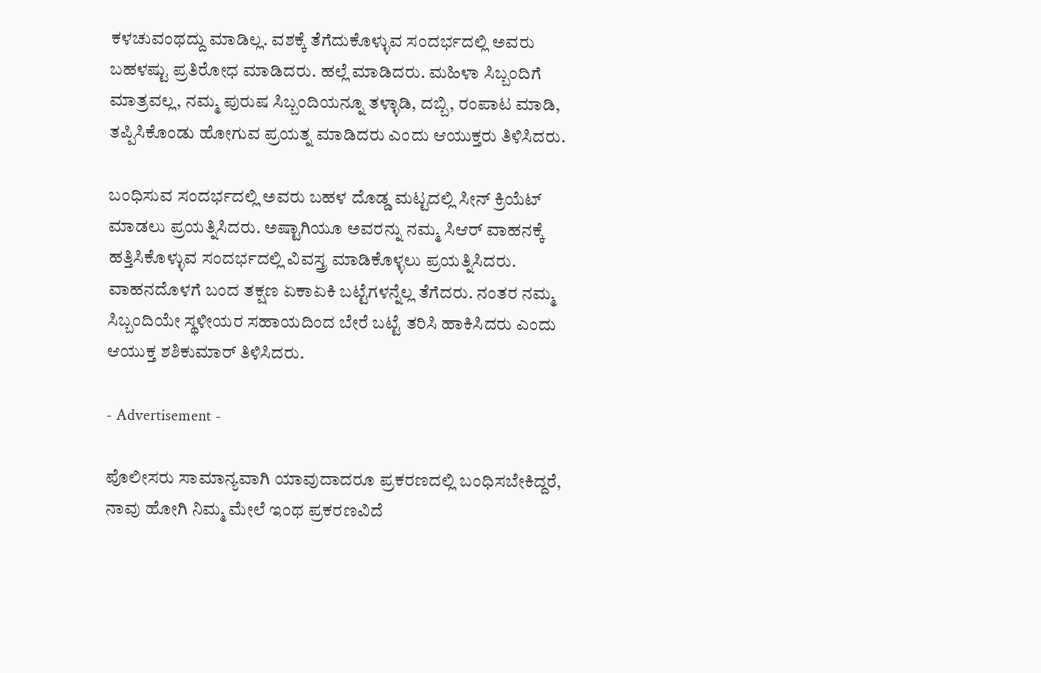ಕಳಚುವಂಥದ್ದು ಮಾಡಿಲ್ಲ. ವಶಕ್ಕೆ ತೆಗೆದುಕೊಳ್ಳುವ ಸಂದರ್ಭದಲ್ಲಿ ಅವರು ಬಹಳಷ್ಟು ಪ್ರತಿರೋಧ ಮಾಡಿದರು. ಹಲ್ಲೆ ಮಾಡಿದರು. ಮಹಿಳಾ ಸಿಬ್ಬಂದಿಗೆ ಮಾತ್ರವಲ್ಲ, ನಮ್ಮ ಪುರುಷ ಸಿಬ್ಬಂದಿಯನ್ನೂ ತಳ್ಳಾಡಿ, ದಬ್ಬಿ, ರಂಪಾಟ ಮಾಡಿ, ತಪ್ಪಿಸಿಕೊಂಡು ಹೋಗುವ ಪ್ರಯತ್ನ ಮಾಡಿದರು ಎಂದು ಆಯುಕ್ತರು ತಿಳಿಸಿದರು.

ಬಂಧಿಸುವ ಸಂದರ್ಭದಲ್ಲಿ ಅವರು ಬಹಳ ದೊಡ್ಡ ಮಟ್ಟದಲ್ಲಿ ಸೀನ್ ಕ್ರಿಯೆಟ್ ಮಾಡಲು ಪ್ರಯತ್ನಿಸಿದರು. ಅಷ್ಟಾಗಿಯೂ ಅವರನ್ನು ನಮ್ಮ ಸಿಆರ್ ವಾಹನಕ್ಕೆ ಹತ್ತಿಸಿಕೊಳ್ಳುವ ಸಂದರ್ಭದಲ್ಲಿ ವಿವಸ್ತ್ರ ಮಾಡಿಕೊಳ್ಳಲು ಪ್ರಯತ್ನಿಸಿದರು. ವಾಹನದೊಳಗೆ ಬಂದ ತಕ್ಷಣ ಏಕಾಏಕಿ ಬಟ್ಟೆಗಳನ್ನೆಲ್ಲ ತೆಗೆದರು. ನಂತರ ನಮ್ಮ ಸಿಬ್ಬಂದಿಯೇ ಸ್ಥಳೀಯರ ಸಹಾಯದಿಂದ ಬೇರೆ ಬಟ್ಟೆ ತರಿಸಿ ಹಾಕಿಸಿದರು ಎಂದು ಆಯುಕ್ತ ಶಶಿಕುಮಾರ್ ತಿಳಿಸಿದರು.

- Advertisement -

ಪೊಲೀಸರು ಸಾಮಾನ್ಯವಾಗಿ ಯಾವುದಾದರೂ ಪ್ರಕರಣದಲ್ಲಿ ಬಂಧಿಸಬೇಕಿದ್ದರೆ, ನಾವು ಹೋಗಿ ನಿಮ್ಮ ಮೇಲೆ ಇಂಥ ಪ್ರಕರಣವಿದೆ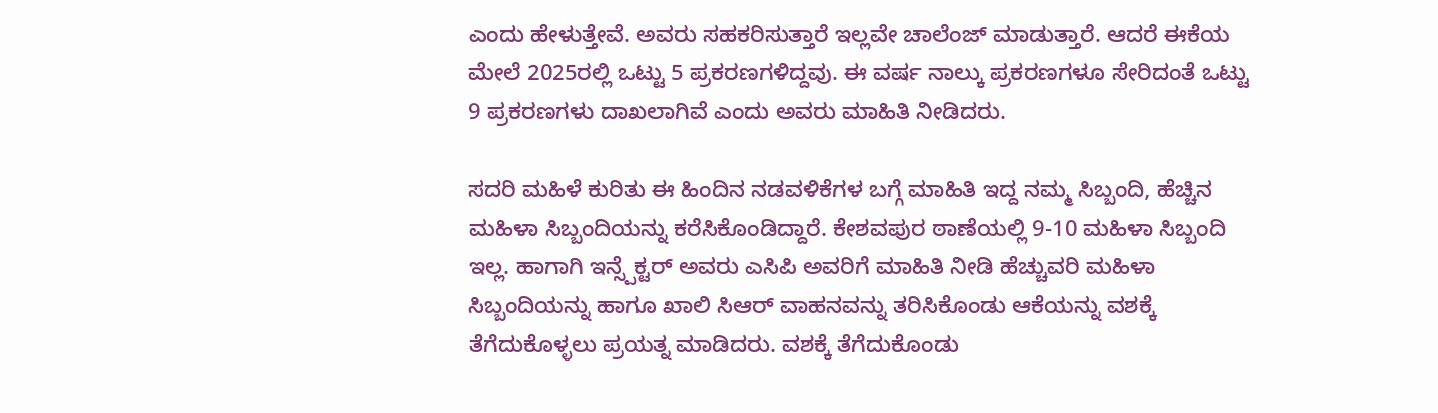ಎಂದು ಹೇಳುತ್ತೇವೆ. ಅವರು ಸಹಕರಿಸುತ್ತಾರೆ ಇಲ್ಲವೇ ಚಾಲೆಂಜ್ ಮಾಡುತ್ತಾರೆ. ಆದರೆ ಈಕೆಯ ಮೇಲೆ 2025ರಲ್ಲಿ ಒಟ್ಟು 5 ಪ್ರಕರಣಗಳಿದ್ದವು. ಈ ವರ್ಷ ನಾಲ್ಕು ಪ್ರಕರಣಗಳೂ ಸೇರಿದಂತೆ ಒಟ್ಟು 9 ಪ್ರಕರಣಗಳು ದಾಖಲಾಗಿವೆ ಎಂದು ಅವರು ಮಾಹಿತಿ ನೀಡಿದರು.

ಸದರಿ ಮಹಿಳೆ ಕುರಿತು ಈ ಹಿಂದಿನ ನಡವಳಿಕೆಗಳ ಬಗ್ಗೆ ಮಾಹಿತಿ ಇದ್ದ ನಮ್ಮ ಸಿಬ್ಬಂದಿ, ಹೆಚ್ಚಿನ ಮಹಿಳಾ ಸಿಬ್ಬಂದಿಯನ್ನು ಕರೆಸಿಕೊಂಡಿದ್ದಾರೆ. ಕೇಶವಪುರ ಠಾಣೆಯಲ್ಲಿ 9-10 ಮಹಿಳಾ ಸಿಬ್ಬಂದಿ ಇಲ್ಲ. ಹಾಗಾಗಿ ಇನ್ಸ್ಪೆಕ್ಟರ್ ಅವರು ಎಸಿಪಿ ಅವರಿಗೆ ಮಾಹಿತಿ ನೀಡಿ ಹೆಚ್ಚುವರಿ ಮಹಿಳಾ ಸಿಬ್ಬಂದಿಯನ್ನು ಹಾಗೂ ಖಾಲಿ ಸಿಆರ್ ವಾಹನವನ್ನು ತರಿಸಿಕೊಂಡು ಆಕೆಯನ್ನು ವಶಕ್ಕೆ ತೆಗೆದುಕೊಳ್ಳಲು ಪ್ರಯತ್ನ ಮಾಡಿದರು. ವಶಕ್ಕೆ ತೆಗೆದುಕೊಂಡು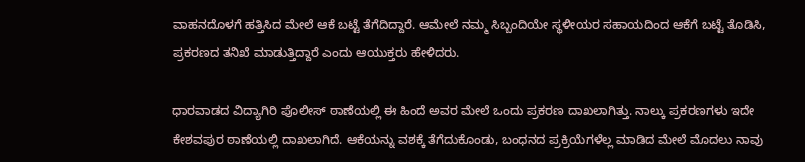ವಾಹನದೊಳಗೆ ಹತ್ತಿಸಿದ ಮೇಲೆ ಆಕೆ ಬಟ್ಟೆ ತೆಗೆದಿದ್ದಾರೆ. ಆಮೇಲೆ ನಮ್ಮ ಸಿಬ್ಬಂದಿಯೇ ಸ್ಥಳೀಯರ ಸಹಾಯದಿಂದ ಆಕೆಗೆ ಬಟ್ಟೆ ತೊಡಿಸಿ, ಪ್ರಕರಣದ ತನಿಖೆ ಮಾಡುತ್ತಿದ್ದಾರೆ ಎಂದು ಆಯುಕ್ತರು ಹೇಳಿದರು.

ಧಾರವಾಡದ ವಿದ್ಯಾಗಿರಿ ಪೊಲೀಸ್ ಠಾಣೆಯಲ್ಲಿ ಈ ಹಿಂದೆ ಅವರ ಮೇಲೆ ಒಂದು ಪ್ರಕರಣ ದಾಖಲಾಗಿತ್ತು. ನಾಲ್ಕು ಪ್ರಕರಣಗಳು ಇದೇ ಕೇಶವಪುರ ಠಾಣೆಯಲ್ಲಿ ದಾಖಲಾಗಿದೆ. ಆಕೆಯನ್ನು ವಶಕ್ಕೆ ತೆಗೆದುಕೊಂಡು, ಬಂಧನದ ಪ್ರಕ್ರಿಯೆಗಳೆಲ್ಲ ಮಾಡಿದ ಮೇಲೆ ಮೊದಲು ನಾವು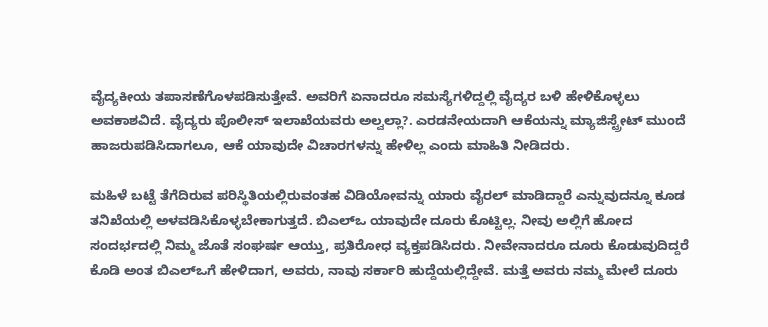ವೈದ್ಯಕೀಯ ತಪಾಸಣೆಗೊಳಪಡಿಸುತ್ತೇವೆ. ಅವರಿಗೆ ಏನಾದರೂ ಸಮಸ್ಯೆಗಳಿದ್ದಲ್ಲಿ ವೈದ್ಯರ ಬಳಿ ಹೇಳಿಕೊಳ್ಳಲು ಅವಕಾಶವಿದೆ. ವೈದ್ಯರು ಪೊಲೀಸ್ ಇಲಾಖೆಯವರು ಅಲ್ವಲ್ಲಾ?. ಎರಡನೇಯದಾಗಿ ಆಕೆಯನ್ನು ಮ್ಯಾಜಿಸ್ಟ್ರೇಟ್ ಮುಂದೆ ಹಾಜರುಪಡಿಸಿದಾಗಲೂ, ಆಕೆ ಯಾವುದೇ ವಿಚಾರಗಳನ್ನು ಹೇಳಿಲ್ಲ ಎಂದು ಮಾಹಿತಿ ನೀಡಿದರು.

ಮಹಿಳೆ ಬಟ್ಟೆ ತೆಗೆದಿರುವ ಪರಿಸ್ಥಿತಿಯಲ್ಲಿರುವಂತಹ ವಿಡಿಯೋವನ್ನು ಯಾರು ವೈರಲ್ ಮಾಡಿದ್ದಾರೆ ಎನ್ನುವುದನ್ನೂ ಕೂಡ ತನಿಖೆಯಲ್ಲಿ ಅಳವಡಿಸಿಕೊಳ್ಳಬೇಕಾಗುತ್ತದೆ. ಬಿಎಲ್ಒ ಯಾವುದೇ ದೂರು ಕೊಟ್ಟಿಲ್ಲ. ನೀವು ಅಲ್ಲಿಗೆ ಹೋದ ಸಂದರ್ಭದಲ್ಲಿ ನಿಮ್ಮ ಜೊತೆ ಸಂಘರ್ಷ ಆಯ್ತು, ಪ್ರತಿರೋಧ ವ್ಯಕ್ತಪಡಿಸಿದರು. ನೀವೇನಾದರೂ ದೂರು ಕೊಡುವುದಿದ್ದರೆ ಕೊಡಿ ಅಂತ ಬಿಎಲ್ಒಗೆ ಹೇಳಿದಾಗ, ಅವರು, ನಾವು ಸರ್ಕಾರಿ ಹುದ್ದೆಯಲ್ಲಿದ್ದೇವೆ. ಮತ್ತೆ ಅವರು ನಮ್ಮ ಮೇಲೆ ದೂರು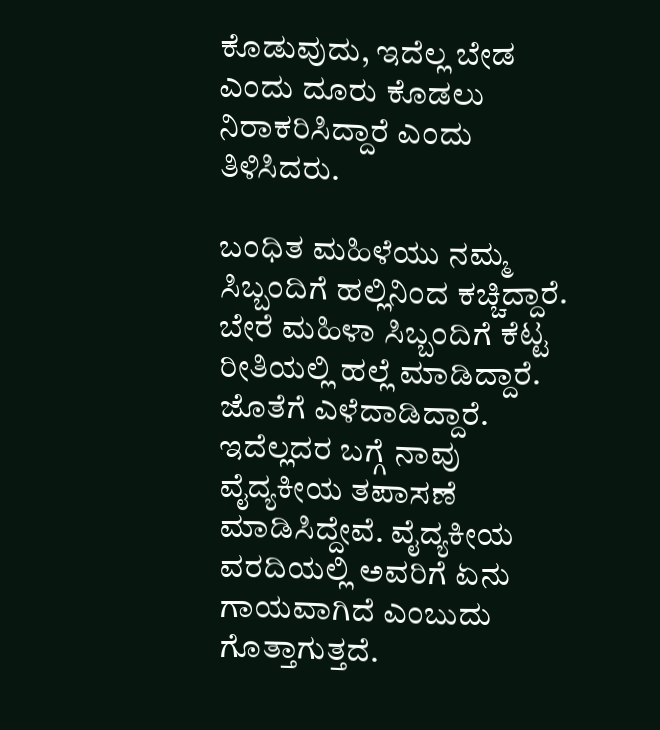ಕೊಡುವುದು, ಇದೆಲ್ಲ ಬೇಡ ಎಂದು ದೂರು ಕೊಡಲು ನಿರಾಕರಿಸಿದ್ದಾರೆ ಎಂದು ತಿಳಿಸಿದರು.

ಬಂಧಿತ ಮಹಿಳೆಯು ನಮ್ಮ ಸಿಬ್ಬಂದಿಗೆ ಹಲ್ಲಿನಿಂದ ಕಚ್ಚಿದ್ದಾರೆ. ಬೇರೆ ಮಹಿಳಾ ಸಿಬ್ಬಂದಿಗೆ ಕೆಟ್ಟ ರೀತಿಯಲ್ಲಿ ಹಲ್ಲೆ ಮಾಡಿದ್ದಾರೆ. ಜೊತೆಗೆ ಎಳೆದಾಡಿದ್ದಾರೆ. ಇದೆಲ್ಲದರ ಬಗ್ಗೆ ನಾವು ವೈದ್ಯಕೀಯ ತಪಾಸಣೆ ಮಾಡಿಸಿದ್ದೇವೆ. ವೈದ್ಯಕೀಯ ವರದಿಯಲ್ಲಿ ಅವರಿಗೆ ಏನು ಗಾಯವಾಗಿದೆ ಎಂಬುದು ಗೊತ್ತಾಗುತ್ತದೆ.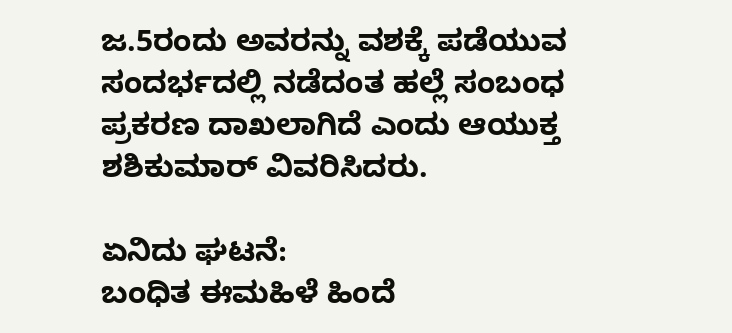ಜ.5ರಂದು ಅವರನ್ನು ವಶಕ್ಕೆ ಪಡೆಯುವ ಸಂದರ್ಭದಲ್ಲಿ ನಡೆದಂತ ಹಲ್ಲೆ ಸಂಬಂಧ ಪ್ರಕರಣ ದಾಖಲಾಗಿದೆ ಎಂದು ಆಯುಕ್ತ ಶಶಿಕುಮಾರ್ ವಿವರಿಸಿದರು.

ಏನಿದು ಘಟನೆ:
ಬಂಧಿತ ಈ‌ಮಹಿಳೆ ಹಿಂದೆ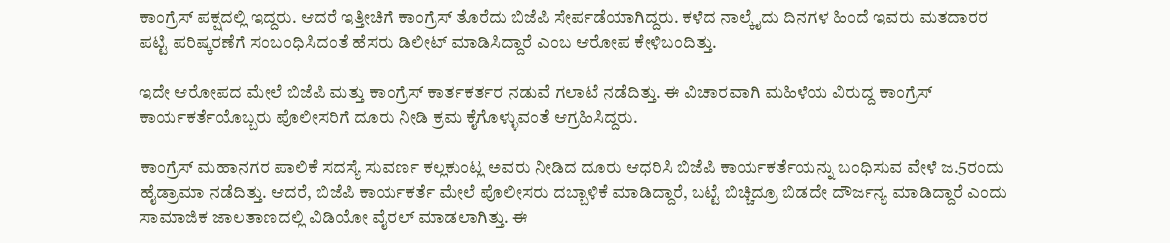ಕಾಂಗ್ರೆಸ್ ‌ಪಕ್ಷದಲ್ಲಿ ಇದ್ದರು. ಆದರೆ ಇತ್ತೀಚಿಗೆ ಕಾಂಗ್ರೆಸ್ ತೊರೆದು ಬಿಜೆಪಿ ಸೇರ್ಪಡೆಯಾಗಿದ್ದರು. ಕಳೆದ ನಾಲ್ಕೈದು ದಿನಗಳ ಹಿಂದೆ ಇವರು ಮತದಾರರ ಪಟ್ಟಿ ಪರಿಷ್ಕರಣೆಗೆ ಸಂಬಂಧಿಸಿದಂತೆ ಹೆಸರು ಡಿಲೀಟ್ ಮಾಡಿಸಿದ್ದಾರೆ ಎಂಬ ಆರೋಪ ಕೇಳಿ‌ಬಂದಿತ್ತು.

ಇದೇ ಆರೋಪದ ಮೇಲೆ ಬಿಜೆಪಿ ಮತ್ತು ಕಾಂಗ್ರೆಸ್ ಕಾರ್ತಕರ್ತರ ನಡುವೆ ಗಲಾಟೆ ನಡೆದಿತ್ತು. ಈ ವಿಚಾರವಾಗಿ ಮಹಿಳೆಯ ವಿರುದ್ದ ಕಾಂಗ್ರೆಸ್ ಕಾರ್ಯಕರ್ತೆಯೊಬ್ಬರು ಪೊಲೀಸರಿಗೆ ದೂರು ನೀಡಿ ಕ್ರಮ ಕೈಗೊಳ್ಳುವಂತೆ ಆಗ್ರಹಿಸಿದ್ದರು.

ಕಾಂಗ್ರೆಸ್ ಮಹಾನಗರ ‌ಪಾಲಿಕೆ ಸದಸ್ಯೆ ಸುವರ್ಣ ಕಲ್ಲಕುಂಟ್ಲ ಅವರು ನೀಡಿದ ದೂರು ಆಧರಿಸಿ ಬಿಜೆಪಿ ಕಾರ್ಯಕರ್ತೆಯನ್ನು ಬಂಧಿಸುವ ವೇಳೆ ಜ.5ರಂದು ಹೈಡ್ರಾಮಾ ನಡೆದಿತ್ತು. ಆದರೆ, ಬಿಜೆಪಿ ಕಾರ್ಯಕರ್ತೆ ಮೇಲೆ ಪೊಲೀಸರು ದಬ್ಬಾಳಿಕೆ ಮಾಡಿದ್ದಾರೆ, ಬಟ್ಟೆ ಬಿಚ್ಚಿದ್ರೂ ಬಿಡದೇ ದೌರ್ಜನ್ಯ ಮಾಡಿದ್ದಾರೆ ಎಂದು ಸಾಮಾಜಿಕ ಜಾಲತಾಣದಲ್ಲಿ ವಿಡಿಯೋ ವೈರಲ್ ಮಾಡಲಾಗಿತ್ತು. ಈ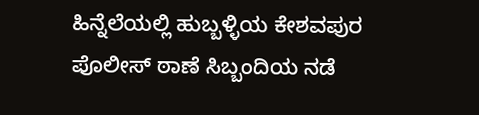ಹಿನ್ನೆಲೆಯಲ್ಲಿ ಹುಬ್ಬಳ್ಳಿಯ ಕೇಶವಪುರ ಪೊಲೀಸ್ ಠಾಣೆ ಸಿಬ್ಬಂದಿಯ ನಡೆ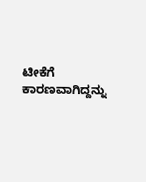ಟೀಕೆಗೆ ಕಾರಣವಾಗಿದ್ದನ್ನು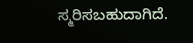ಸ್ಮರಿಸಬಹುದಾಗಿದೆ.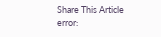Share This Article
error: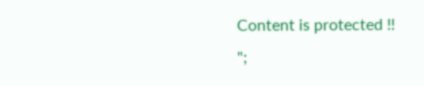Content is protected !!
";